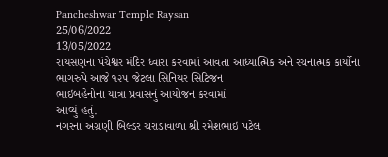Pancheshwar Temple Raysan
25/06/2022
13/05/2022
રાયસણના પંચેશ્વર મંદિર ધ્વારા કરવામાં આવતા આધ્યાત્મિક અને રચનાત્મક કાર્યોના
ભાગરુપે આજે ૧૨૫ જેટલા સિનિયર સિટિજન
ભાઇબહેનોના યાત્રા પ્રવાસનું આયોજન કરવામાં
આવ્યું હતું.
નગરના અગ્રણી બિલ્ડર ચરાડાવાળા શ્રી રમેશભાઇ પટેલ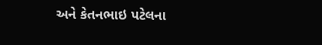અને કેતનભાઇ પટેલના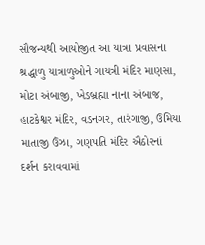સૌજન્યથી આયોજીત આ યાત્રા પ્રવાસના
શ્રદ્ધાળુ યાત્રાળુઓને ગાયત્રી મંદિર માણસા,
મોટા અંબાજી, ખેડબ્રહ્મા નાના અંબાજ,
હાટકેશ્વર મંદિર, વડનગર, તારંગાજી, ઉમિયા માતાજી ઉંઝા, ગણપતિ મંદિર ઐઠોરનાં
દર્શન કરાવવામાં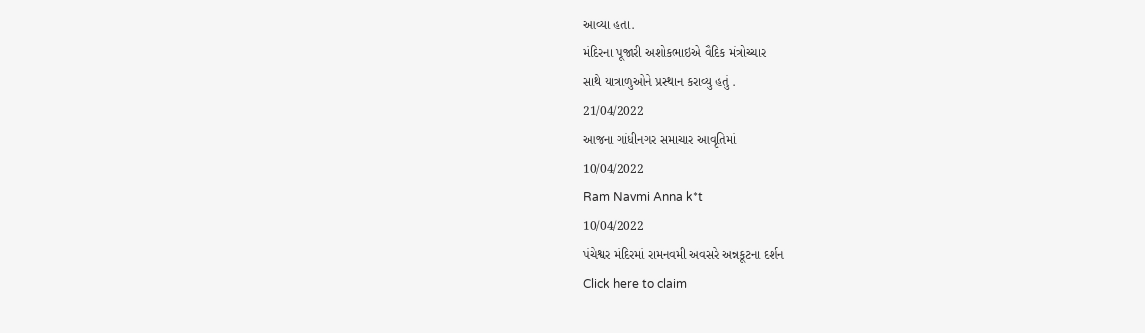આવ્યા હતા.
મંદિરના પૂજારી અશોકભાઇએ વૈદિક મંત્રોચ્ચાર
સાથે યાત્રાળુઓને પ્રસ્થાન કરાવ્યુ હતું .
21/04/2022
આજના ગાંધીનગર સમાચાર આવૃતિમાં
10/04/2022
Ram Navmi Anna k*t
10/04/2022
પંચેશ્વર મંદિરમાં રામનવમી અવસરે અન્નકૂટના દર્શન
Click here to claim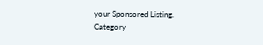your Sponsored Listing.
Category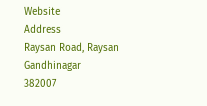Website
Address
Raysan Road, Raysan
Gandhinagar
382007